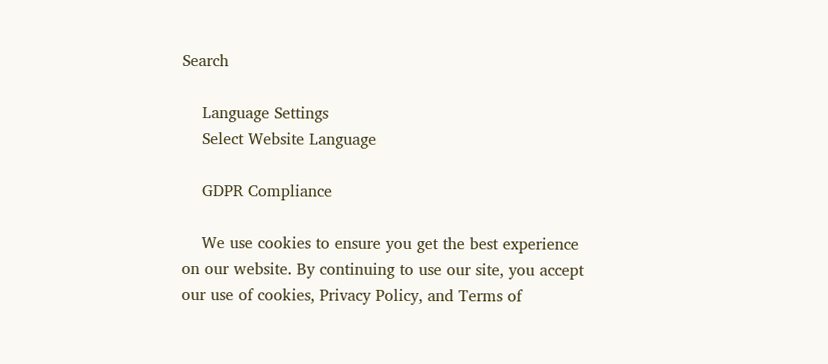Search

    Language Settings
    Select Website Language

    GDPR Compliance

    We use cookies to ensure you get the best experience on our website. By continuing to use our site, you accept our use of cookies, Privacy Policy, and Terms of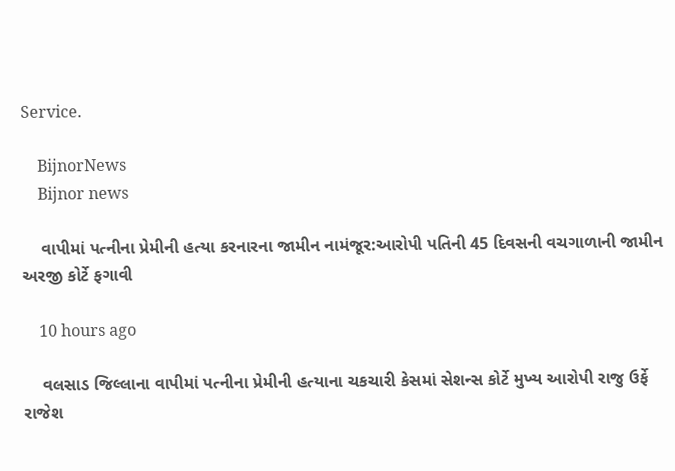Service.

    BijnorNews
    Bijnor news

    વાપીમાં પત્નીના પ્રેમીની હત્યા કરનારના જામીન નામંજૂર:આરોપી પતિની 45 દિવસની વચગાળાની જામીન અરજી કોર્ટે ફગાવી

    10 hours ago

    વલસાડ જિલ્લાના વાપીમાં પત્નીના પ્રેમીની હત્યાના ચકચારી કેસમાં સેશન્સ કોર્ટે મુખ્ય આરોપી રાજુ ઉર્ફે રાજેશ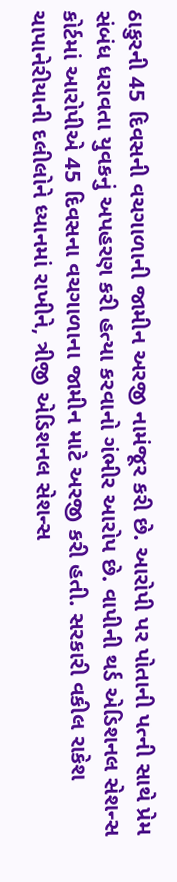ઠાકુરની 45 દિવસની વચગાળાની જામીન અરજી નામંજૂર કરી છે. આરોપી પર પોતાની પત્ની સાથે પ્રેમ સંબંધ ધરાવતા યુવકનું અપહરણ કરી હત્યા કરવાનો ગંભીર આરોપ છે. વાપીની થર્ડ એડિશનલ સેશન્સ કોર્ટમાં આરોપીએ 45 દિવસના વચગાળાના જામીન માટે અરજી કરી હતી. સરકારી વકીલ રાકેશ ચાપાનેરીયાની દલીલોને ધ્યાનમાં રાખીને, ત્રીજી એડિશનલ સેશન્સ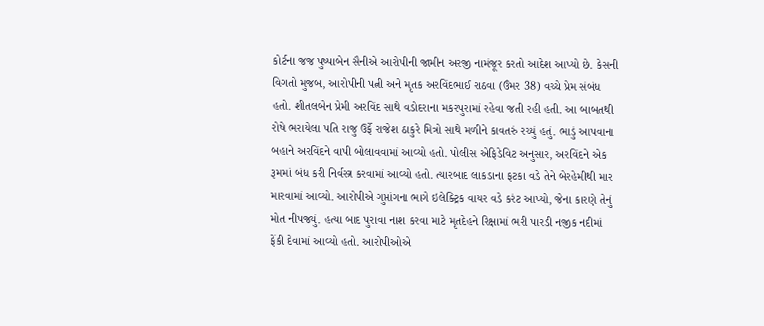કોર્ટના જજ પુષ્પાબેન સૈનીએ આરોપીની જામીન અરજી નામંજૂર કરતો આદેશ આપ્યો છે. કેસની વિગતો મુજબ, આરોપીની પત્ની અને મૃતક અરવિંદભાઈ રાઠવા (ઉંમર 38) વચ્ચે પ્રેમ સંબંધ હતો. શીતલબેન પ્રેમી અરવિંદ સાથે વડોદરાના મકરપુરામાં રહેવા જતી રહી હતી. આ બાબતથી રોષે ભરાયેલા પતિ રાજુ ઉર્ફે રાજેશ ઠાકુરે મિત્રો સાથે મળીને કાવતરું રચ્યું હતું. ભાડું આપવાના બહાને અરવિંદને વાપી બોલાવવામાં આવ્યો હતો. પોલીસ એફિડેવિટ અનુસાર, અરવિંદને એક રૂમમાં બંધ કરી નિર્વસ્ત્ર કરવામાં આવ્યો હતો. ત્યારબાદ લાકડાના ફટકા વડે તેને બેરહેમીથી માર મારવામાં આવ્યો. આરોપીએ ગુપ્તાંગના ભાગે ઇલેક્ટ્રિક વાયર વડે કરંટ આપ્યો, જેના કારણે તેનું મોત નીપજ્યું. હત્યા બાદ પુરાવા નાશ કરવા માટે મૃતદેહને રિક્ષામાં ભરી પારડી નજીક નદીમાં ફેંકી દેવામાં આવ્યો હતો. આરોપીઓએ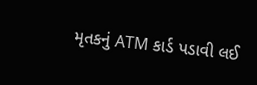મૃતકનું ATM કાર્ડ પડાવી લઈ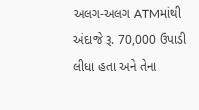અલગ-અલગ ATMમાંથી અંદાજે રૂ. 70,000 ઉપાડી લીધા હતા અને તેના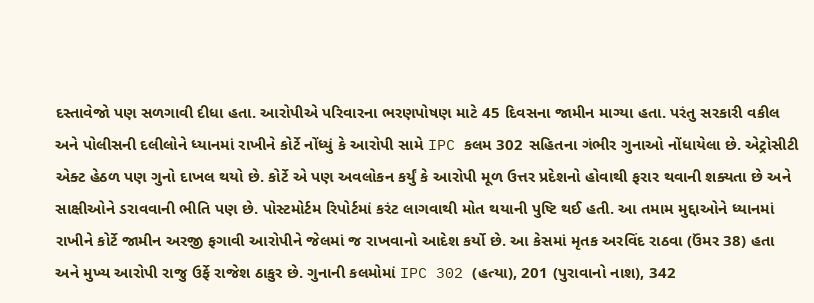દસ્તાવેજો પણ સળગાવી દીધા હતા. આરોપીએ પરિવારના ભરણપોષણ માટે 45 દિવસના જામીન માગ્યા હતા. પરંતુ સરકારી વકીલ અને પોલીસની દલીલોને ધ્યાનમાં રાખીને કોર્ટે નોંધ્યું કે આરોપી સામે IPC કલમ 302 સહિતના ગંભીર ગુનાઓ નોંધાયેલા છે. એટ્રોસીટી એક્ટ હેઠળ પણ ગુનો દાખલ થયો છે. કોર્ટે એ પણ અવલોકન કર્યું કે આરોપી મૂળ ઉત્તર પ્રદેશનો હોવાથી ફરાર થવાની શક્યતા છે અને સાક્ષીઓને ડરાવવાની ભીતિ પણ છે. પોસ્ટમોર્ટમ રિપોર્ટમાં કરંટ લાગવાથી મોત થયાની પુષ્ટિ થઈ હતી. આ તમામ મુદ્દાઓને ધ્યાનમાં રાખીને કોર્ટે જામીન અરજી ફગાવી આરોપીને જેલમાં જ રાખવાનો આદેશ કર્યો છે. આ કેસમાં મૃતક અરવિંદ રાઠવા (ઉંમર 38) હતા અને મુખ્ય આરોપી રાજુ ઉર્ફે રાજેશ ઠાકુર છે. ગુનાની કલમોમાં IPC 302 (હત્યા), 201 (પુરાવાનો નાશ), 342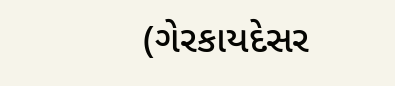(ગેરકાયદેસર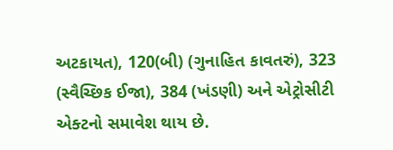અટકાયત), 120(બી) (ગુનાહિત કાવતરું), 323 (સ્વૈચ્છિક ઈજા), 384 (ખંડણી) અને એટ્રોસીટી એક્ટનો સમાવેશ થાય છે.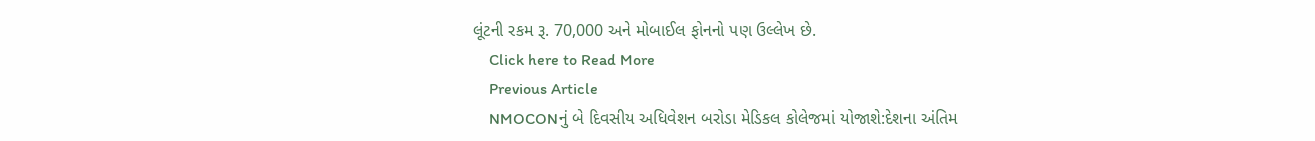લૂંટની રકમ રૂ. 70,000 અને મોબાઈલ ફોનનો પણ ઉલ્લેખ છે.
    Click here to Read More
    Previous Article
    NMOCONનું બે દિવસીય અધિવેશન બરોડા મેડિકલ કોલેજમાં યોજાશે:દેશના અંતિમ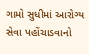ગામો સુધીમાં આરોગ્ય સેવા પહોંચાડવાનો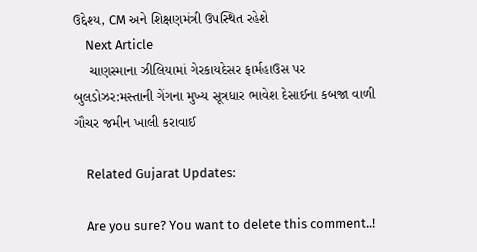ઉદ્દેશ્ય, CM અને શિક્ષણમંત્રી ઉપસ્થિત રહેશે
    Next Article
    ચાણસ્માના ઝીલિયામાં ગેરકાયદેસર ફાર્મહાઉસ પર બુલડોઝર:મસ્તાની ગેંગના મુખ્ય સૂત્રધાર ભાવેશ દેસાઈના કબજા વાળી ગૌચર જમીન ખાલી કરાવાઈ

    Related Gujarat Updates:

    Are you sure? You want to delete this comment..!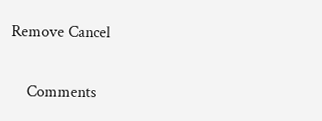Remove Cancel

    Comments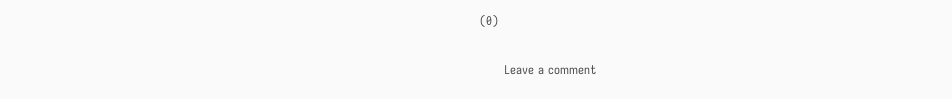(0)

      Leave a comment